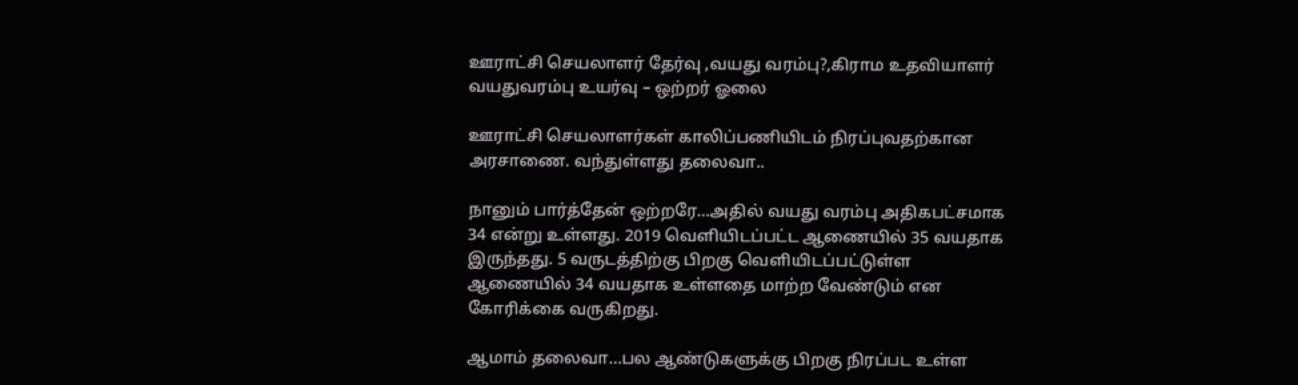ஊராட்சி செயலாளர் தேர்வு ,வயது வரம்பு?,கிராம உதவியாளர் வயதுவரம்பு உயர்வு – ஒற்றர் ஓலை

ஊராட்சி செயலாளர்கள் காலிப்பணியிடம் நிரப்புவதற்கான அரசாணை. வந்துள்ளது தலைவா..

நானும் பார்த்தேன் ஒற்றரே…அதில் வயது வரம்பு அதிகபட்சமாக 34 என்று உள்ளது. 2019 வெளியிடப்பட்ட ஆணையில் 35 வயதாக இருந்தது. 5 வருடத்திற்கு பிறகு வெளியிடப்பட்டுள்ள ஆணையில் 34 வயதாக உள்ளதை மாற்ற வேண்டும் என கோரிக்கை வருகிறது.

ஆமாம் தலைவா…பல ஆண்டுகளுக்கு பிறகு நிரப்பட உள்ள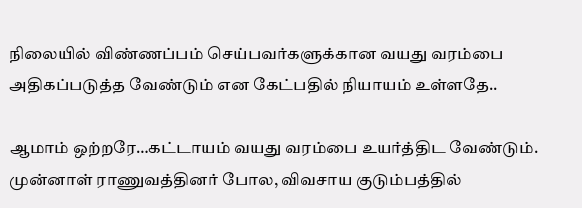நிலையில் விண்ணப்பம் செய்பவர்களுக்கான வயது வரம்பை அதிகப்படுத்த வேண்டும் என கேட்பதில் நியாயம் உள்ளதே..

ஆமாம் ஒற்றரே…கட்டாயம் வயது வரம்பை உயர்த்திட வேண்டும். முன்னாள் ராணுவத்தினர் போல, விவசாய குடும்பத்தில்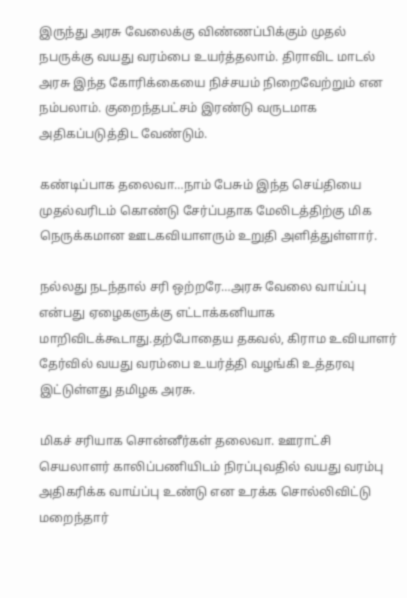இருந்து அரசு வேலைக்கு விண்ணப்பிக்கும் முதல் நபருக்கு வயது வரம்பை உயர்த்தலாம். திராவிட மாடல் அரசு இந்த கோரிக்கையை நிச்சயம் நிறைவேற்றும் என நம்பலாம். குறைந்தபட்சம் இரண்டு வருடமாக அதிகப்படுத்திட வேண்டும்.

கண்டிப்பாக தலைவா…நாம் பேசும் இந்த செய்தியை முதல்வரிடம் கொண்டு சேர்ப்பதாக மேலிடத்திற்கு மிக நெருக்கமான ஊடகவியாளரும் உறுதி அளித்துள்ளார்.

நல்லது நடந்தால் சரி ஒற்றரே…அரசு வேலை வாய்ப்பு என்பது ஏழைகளுக்கு எட்டாக்கனியாக மாறிவிடக்கூடாது.தற்போதைய தகவல், கிராம உவியாளர் தேர்வில் வயது வரம்பை உயர்த்தி வழங்கி உத்தரவு இட்டுள்ளது தமிழக அரசு.

மிகச் சரியாக சொன்னீர்கள் தலைவா. ஊராட்சி செயலாளர் காலிப்பணியிடம் நிரப்புவதில் வயது வரம்பு அதிகரிக்க வாய்ப்பு உண்டு என உரக்க சொல்லிவிட்டு மறைந்தார்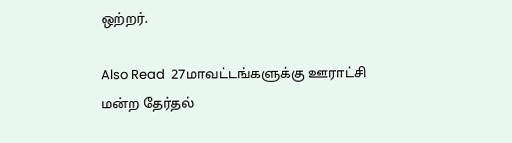ஒற்றர்.

Also Read  27மாவட்டங்களுக்கு ஊராட்சி மன்ற தேர்தல்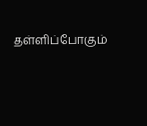தள்ளிப்போகும்